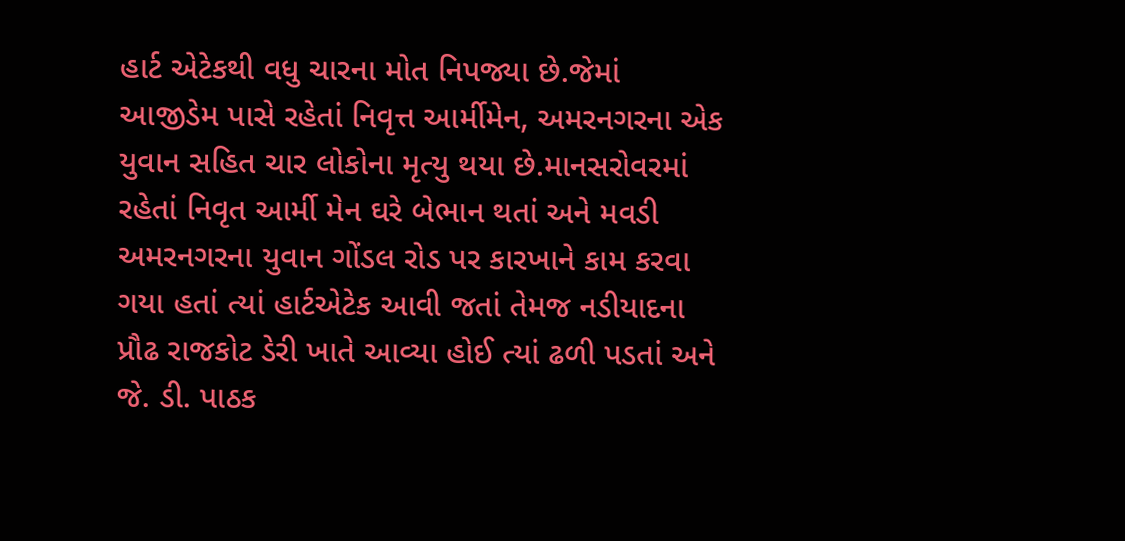હાર્ટ એટેકથી વધુ ચારના મોત નિપજ્યા છે.જેમાં આજીડેમ પાસે રહેતાં નિવૃત્ત આર્મીમેન, અમરનગરના એક યુવાન સહિત ચાર લોકોના મૃત્યુ થયા છે.માનસરોવરમાં રહેતાં નિવૃત આર્મી મેન ઘરે બેભાન થતાં અને મવડી અમરનગરના યુવાન ગોંડલ રોડ પર કારખાને કામ કરવા ગયા હતાં ત્યાં હાર્ટએટેક આવી જતાં તેમજ નડીયાદના પ્રૌઢ રાજકોટ ડેરી ખાતે આવ્યા હોઈ ત્યાં ઢળી પડતાં અને જે. ડી. પાઠક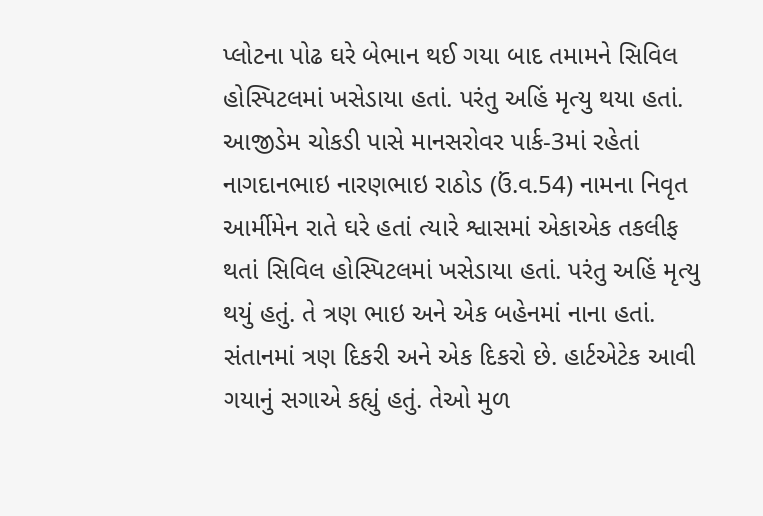પ્લોટના પોઢ ઘરે બેભાન થઈ ગયા બાદ તમામને સિવિલ હોસ્પિટલમાં ખસેડાયા હતાં. પરંતુ અહિં મૃત્યુ થયા હતાં.
આજીડેમ ચોકડી પાસે માનસરોવર પાર્ક-3માં રહેતાં નાગદાનભાઇ નારણભાઇ રાઠોડ (ઉં.વ.54) નામના નિવૃત આર્મીમેન રાતે ઘરે હતાં ત્યારે શ્વાસમાં એકાએક તકલીફ થતાં સિવિલ હોસ્પિટલમાં ખસેડાયા હતાં. પરંતુ અહિં મૃત્યુ થયું હતું. તે ત્રણ ભાઇ અને એક બહેનમાં નાના હતાં. સંતાનમાં ત્રણ દિકરી અને એક દિકરો છે. હાર્ટએટેક આવી ગયાનું સગાએ કહ્યું હતું. તેઓ મુળ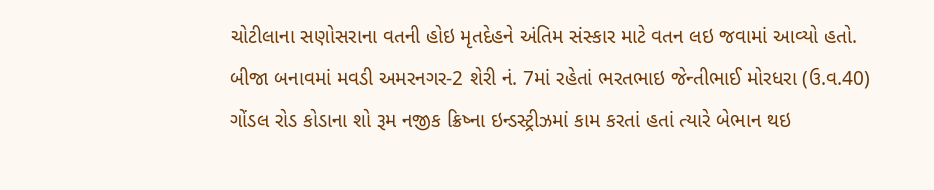ચોટીલાના સણોસરાના વતની હોઇ મૃતદેહને અંતિમ સંસ્કાર માટે વતન લઇ જવામાં આવ્યો હતો.
બીજા બનાવમાં મવડી અમરનગર-2 શેરી નં. 7માં રહેતાં ભરતભાઇ જેન્તીભાઈ મોરધરા (ઉ.વ.40) ગોંડલ રોડ કોડાના શો રૂમ નજીક ક્રિષ્ના ઇન્ડસ્ટ્રીઝમાં કામ કરતાં હતાં ત્યારે બેભાન થઇ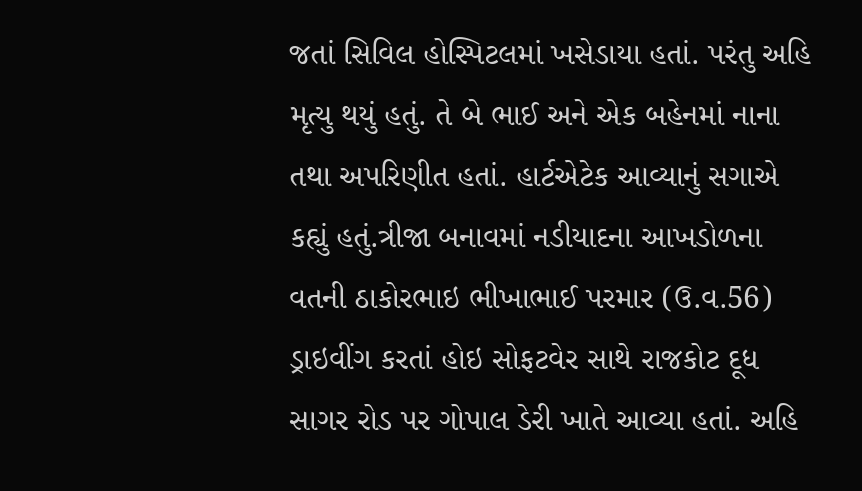જતાં સિવિલ હોસ્પિટલમાં ખસેડાયા હતાં. પરંતુ અહિ મૃત્યુ થયું હતું. તે બે ભાઈ અને એક બહેનમાં નાના તથા અપરિણીત હતાં. હાર્ટએટેક આવ્યાનું સગાએ કહ્યું હતું.ત્રીજા બનાવમાં નડીયાદના આખડોળના વતની ઠાકોરભાઇ ભીખાભાઈ પરમાર (ઉ.વ.56) ડ્રાઇવીંગ કરતાં હોઇ સોફટવેર સાથે રાજકોટ દૂધ સાગર રોડ પર ગોપાલ ડેરી ખાતે આવ્યા હતાં. અહિ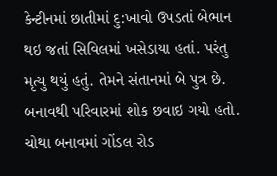કેન્ટીનમાં છાતીમાં દુ:ખાવો ઉપડતાં બેભાન થઇ જતાં સિવિલમાં ખસેડાયા હતાં. પરંતુ મૃત્યુ થયું હતું. તેમને સંતાનમાં બે પુત્ર છે. બનાવથી પરિવારમાં શોક છવાઇ ગયો હતો.
ચોથા બનાવમાં ગોંડલ રોડ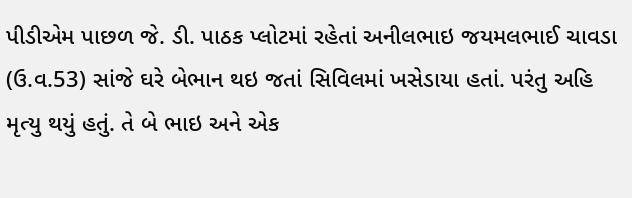પીડીએમ પાછળ જે. ડી. પાઠક પ્લોટમાં રહેતાં અનીલભાઇ જયમલભાઈ ચાવડા (ઉ.વ.53) સાંજે ઘરે બેભાન થઇ જતાં સિવિલમાં ખસેડાયા હતાં. પરંતુ અહિ મૃત્યુ થયું હતું. તે બે ભાઇ અને એક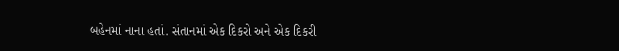બહેનમાં નાના હતાં. સંતાનમાં એક દિકરો અને એક દિકરી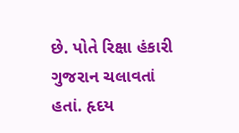છે. પોતે રિક્ષા હંકારી ગુજરાન ચલાવતાં હતાં. હૃદય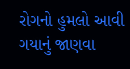રોગનો હુમલો આવી ગયાનું જાણવા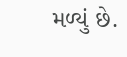મળ્યું છે.